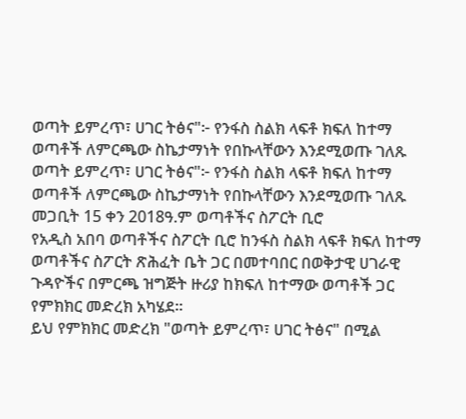ወጣት ይምረጥ፣ ሀገር ትፅና"፦ የንፋስ ስልክ ላፍቶ ክፍለ ከተማ ወጣቶች ለምርጫው ስኬታማነት የበኩላቸውን እንደሚወጡ ገለጹ
ወጣት ይምረጥ፣ ሀገር ትፅና"፦ የንፋስ ስልክ ላፍቶ ክፍለ ከተማ ወጣቶች ለምርጫው ስኬታማነት የበኩላቸውን እንደሚወጡ ገለጹ
መጋቢት 15 ቀን 2018ዓ.ም ወጣቶችና ስፖርት ቢሮ
የአዲስ አበባ ወጣቶችና ስፖርት ቢሮ ከንፋስ ስልክ ላፍቶ ክፍለ ከተማ ወጣቶችና ስፖርት ጽሕፈት ቤት ጋር በመተባበር በወቅታዊ ሀገራዊ ጉዳዮችና በምርጫ ዝግጅት ዙሪያ ከክፍለ ከተማው ወጣቶች ጋር የምክክር መድረክ አካሄደ።
ይህ የምክክር መድረክ "ወጣት ይምረጥ፣ ሀገር ትፅና" በሚል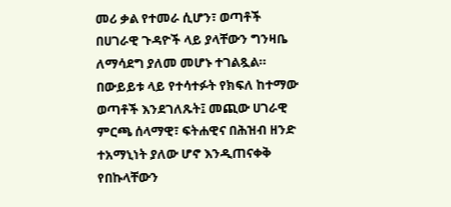መሪ ቃል የተመራ ሲሆን፣ ወጣቶች በሀገራዊ ጉዳዮች ላይ ያላቸውን ግንዛቤ ለማሳደግ ያለመ መሆኑ ተገልጿል።
በውይይቱ ላይ የተሳተፉት የክፍለ ከተማው ወጣቶች እንደገለጹት፤ መጪው ሀገራዊ ምርጫ ሰላማዊ፣ ፍትሐዊና በሕዝብ ዘንድ ተአማኒነት ያለው ሆኖ እንዲጠናቀቅ የበኩላቸውን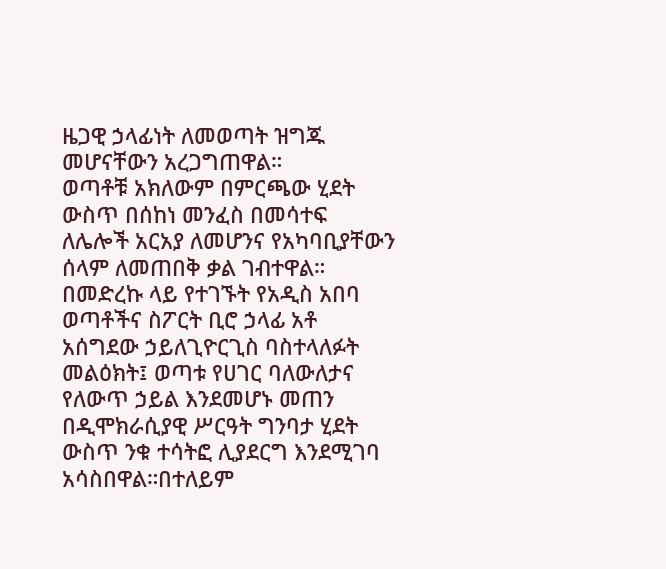ዜጋዊ ኃላፊነት ለመወጣት ዝግጁ መሆናቸውን አረጋግጠዋል።
ወጣቶቹ አክለውም በምርጫው ሂደት ውስጥ በሰከነ መንፈስ በመሳተፍ ለሌሎች አርአያ ለመሆንና የአካባቢያቸውን ሰላም ለመጠበቅ ቃል ገብተዋል።
በመድረኩ ላይ የተገኙት የአዲስ አበባ ወጣቶችና ስፖርት ቢሮ ኃላፊ አቶ አሰግደው ኃይለጊዮርጊስ ባስተላለፉት መልዕክት፤ ወጣቱ የሀገር ባለውለታና የለውጥ ኃይል እንደመሆኑ መጠን በዲሞክራሲያዊ ሥርዓት ግንባታ ሂደት ውስጥ ንቁ ተሳትፎ ሊያደርግ እንደሚገባ አሳስበዋል።በተለይም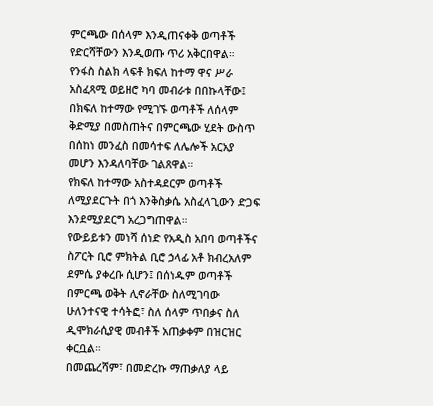ምርጫው በሰላም እንዲጠናቀቅ ወጣቶች የድርሻቸውን እንዲወጡ ጥሪ አቅርበዋል።
የንፋስ ስልክ ላፍቶ ክፍለ ከተማ ዋና ሥራ አስፈጻሚ ወይዘሮ ካባ መብራቱ በበኩላቸው፤ በክፍለ ከተማው የሚገኙ ወጣቶች ለሰላም ቅድሚያ በመስጠትና በምርጫው ሂደት ውስጥ በሰከነ መንፈስ በመሳተፍ ለሌሎች አርአያ መሆን እንዳለባቸው ገልጸዋል።
የክፍለ ከተማው አስተዳደርም ወጣቶች ለሚያደርጉት በጎ እንቅስቃሴ አስፈላጊውን ድጋፍ እንደሚያደርግ አረጋግጠዋል።
የውይይቱን መነሻ ሰነድ የአዲስ አበባ ወጣቶችና ስፖርት ቢሮ ምክትል ቢሮ ኃላፊ አቶ ክብረአለም ደምሴ ያቀረቡ ሲሆን፤ በሰነዱም ወጣቶች በምርጫ ወቅት ሊኖራቸው ስለሚገባው ሁለንተናዊ ተሳትፎ፣ ስለ ሰላም ጥበቃና ስለ ዲሞክራሲያዊ መብቶች አጠቃቀም በዝርዝር ቀርቧል።
በመጨረሻም፣ በመድረኩ ማጠቃለያ ላይ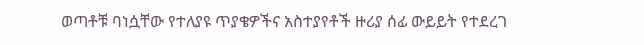ወጣቶቹ ባነሷቸው የተለያዩ ጥያቄዎችና አስተያየቶች ዙሪያ ሰፊ ውይይት የተደረገ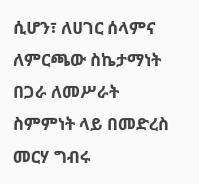ሲሆን፣ ለሀገር ሰላምና ለምርጫው ስኬታማነት በጋራ ለመሥራት ስምምነት ላይ በመድረስ መርሃ ግብሩ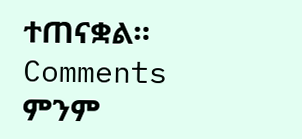ተጠናቋል።
Comments
ምንም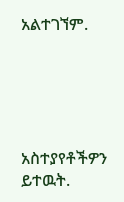አልተገኘም.





አስተያየቶችዎን ይተዉት.